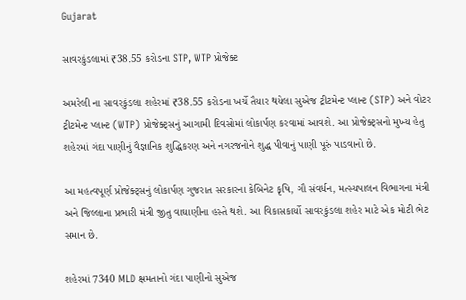Gujarat

સાવરકુંડલામાં ₹38.55 કરોડના STP, WTP પ્રોજેક્ટ

અમરેલી ના સાવરકુંડલા શહેરમાં ₹38.55 કરોડના ખર્ચે તૈયાર થયેલા સુએજ ટ્રીટમેન્ટ પ્લાન્ટ (STP) અને વોટર ટ્રીટમેન્ટ પ્લાન્ટ (WTP) પ્રોજેક્ટ્સનું આગામી દિવસોમાં લોકાર્પણ કરવામાં આવશે. આ પ્રોજેક્ટ્સનો મુખ્ય હેતુ શહેરમાં ગંદા પાણીનું વૈજ્ઞાનિક શુદ્ધિકરણ અને નગરજનોને શુદ્ધ પીવાનું પાણી પૂરું પાડવાનો છે.

આ મહત્વપૂર્ણ પ્રોજેક્ટ્સનું લોકાર્પણ ગુજરાત સરકારના કેબિનેટ કૃષિ, ગૌ સંવર્ધન, મત્સ્યપાલન વિભાગના મંત્રી અને જિલ્લાના પ્રભારી મંત્રી જીતુ વાઘાણીના હસ્તે થશે. આ વિકાસકાર્યો સાવરકુંડલા શહેર માટે એક મોટી ભેટ સમાન છે.

શહેરમાં 7340 MLD ક્ષમતાનો ગંદા પાણીનો સુએજ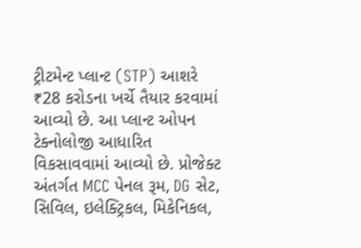ટ્રીટમેન્ટ પ્લાન્ટ (STP) આશરે ₹28 કરોડના ખર્ચે તૈયાર કરવામાં આવ્યો છે. આ પ્લાન્ટ ઓપન ટેક્નોલોજી આધારિત વિકસાવવામાં આવ્યો છે. પ્રોજેક્ટ અંતર્ગત MCC પેનલ રૂમ, DG સેટ, સિવિલ, ઇલેક્ટ્રિકલ, મિકેનિકલ,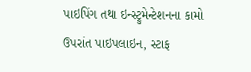પાઇપિંગ તથા ઇન્સ્ટ્રુમેન્ટેશનના કામો ઉપરાંત પાઇપલાઇન, સ્ટાફ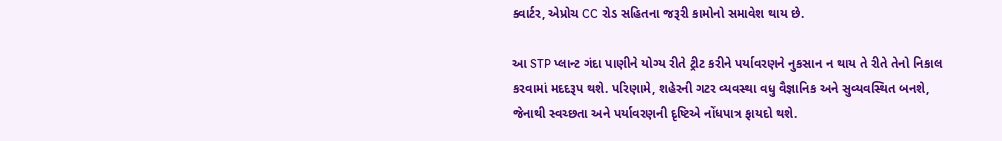ક્વાર્ટર, એપ્રોચ CC રોડ સહિતના જરૂરી કામોનો સમાવેશ થાય છે.

આ STP પ્લાન્ટ ગંદા પાણીને યોગ્ય રીતે ટ્રીટ કરીને પર્યાવરણને નુકસાન ન થાય તે રીતે તેનો નિકાલ કરવામાં મદદરૂપ થશે. પરિણામે, શહેરની ગટર વ્યવસ્થા વધુ વૈજ્ઞાનિક અને સુવ્યવસ્થિત બનશે, જેનાથી સ્વચ્છતા અને પર્યાવરણની દૃષ્ટિએ નોંધપાત્ર ફાયદો થશે.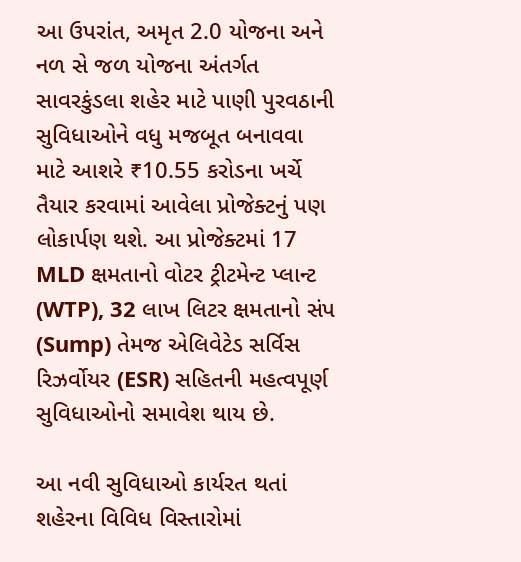આ ઉપરાંત, અમૃત 2.0 યોજના અને નળ સે જળ યોજના અંતર્ગત સાવરકુંડલા શહેર માટે પાણી પુરવઠાની સુવિધાઓને વધુ મજબૂત બનાવવા માટે આશરે ₹10.55 કરોડના ખર્ચે તૈયાર કરવામાં આવેલા પ્રોજેક્ટનું પણ લોકાર્પણ થશે. આ પ્રોજેક્ટમાં 17 MLD ક્ષમતાનો વોટર ટ્રીટમેન્ટ પ્લાન્ટ (WTP), 32 લાખ લિટર ક્ષમતાનો સંપ (Sump) તેમજ એલિવેટેડ સર્વિસ રિઝર્વોયર (ESR) સહિતની મહત્વપૂર્ણ સુવિધાઓનો સમાવેશ થાય છે.

આ નવી સુવિધાઓ કાર્યરત થતાં શહેરના વિવિધ વિસ્તારોમાં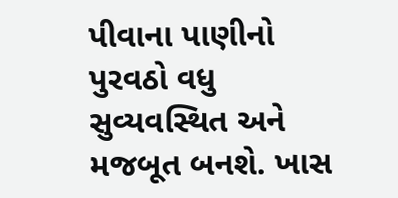પીવાના પાણીનો પુરવઠો વધુ સુવ્યવસ્થિત અને મજબૂત બનશે. ખાસ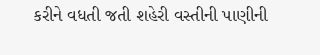કરીને વધતી જતી શહેરી વસ્તીની પાણીની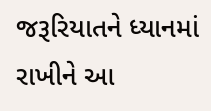જરૂરિયાતને ધ્યાનમાં રાખીને આ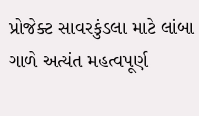પ્રોજેક્ટ સાવરકુંડલા માટે લાંબા ગાળે અત્યંત મહત્વપૂર્ણ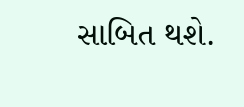સાબિત થશે.